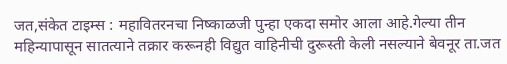जत,संकेत टाइम्स : महावितरनचा निष्काळजी पुन्हा एकदा समोर आला आहे.गेल्या तीन महिन्यापासून सातत्याने तक्रार करूनही विद्युत वाहिनीची दुरूस्ती केली नसल्याने बेवनूर ता.जत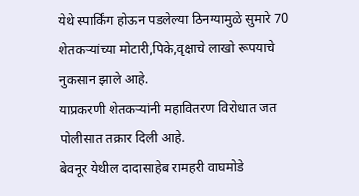येथे स्पार्किंग होऊन पडलेल्या ठिनग्यामुळे सुमारे 70 शेतकऱ्यांच्या मोटारी,पिके,वृक्षाचे लाखो रूपयाचे नुकसान झाले आहे.
याप्रकरणी शेतकऱ्यांनी महावितरण विरोधात जत पोलीसात तक्रार दिली आहे.
बेवनूर येथील दादासाहेब रामहरी वाघमोडे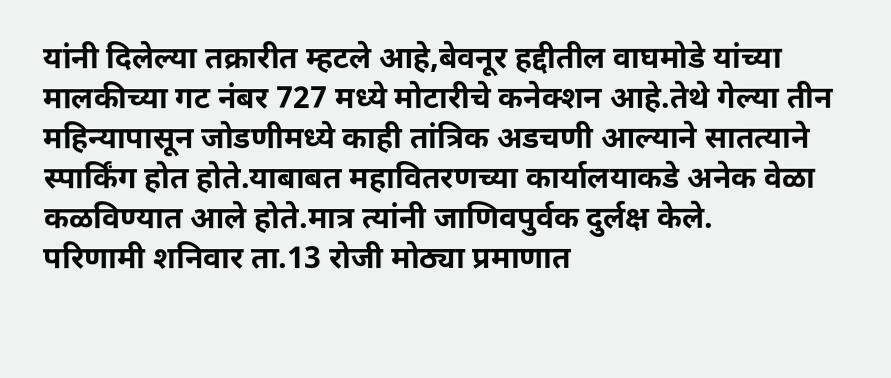यांनी दिलेल्या तक्रारीत म्हटले आहे,बेवनूर हद्दीतील वाघमोडे यांच्या मालकीच्या गट नंबर 727 मध्ये मोटारीचे कनेक्शन आहे.तेथे गेल्या तीन महिन्यापासून जोडणीमध्ये काही तांत्रिक अडचणी आल्याने सातत्याने स्पार्किंग होत होते.याबाबत महावितरणच्या कार्यालयाकडे अनेक वेळा कळविण्यात आले होते.मात्र त्यांनी जाणिवपुर्वक दुर्लक्ष केले.
परिणामी शनिवार ता.13 रोजी मोठ्या प्रमाणात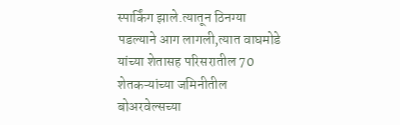स्पार्किंग झाले.त्यातून ठिनग्या पडल्याने आग लागली,त्यात वाघमोडे यांच्या शेतासह परिसरातील 70 शेतकऱ्यांच्या जमिनीतील बोअरवेल्सच्या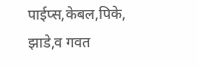पाईप्स,केबल,पिके,
झाडे,व गवत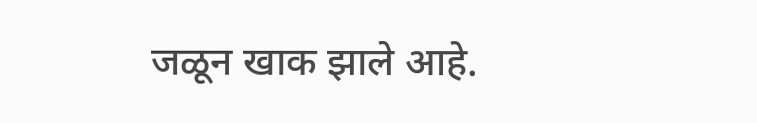जळून खाक झाले आहे.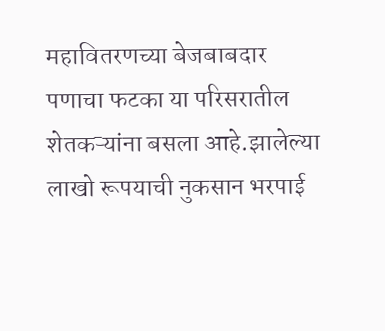महावितरणच्या बेजबाबदार पणाचा फटका या परिसरातील शेतकऱ्यांना बसला आहे.झालेल्या लाखो रूपयाची नुकसान भरपाई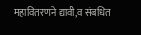महावितरणने द्यावी,व संबधित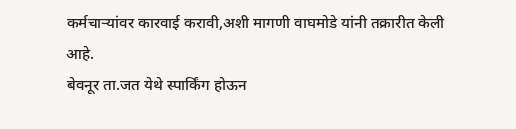कर्मचाऱ्यांवर कारवाई करावी,अशी मागणी वाघमोडे यांनी तक्रारीत केली आहे.
बेवनूर ता.जत येथे स्पार्किंग होऊन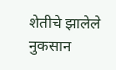शेतीचे झालेले नुकसान